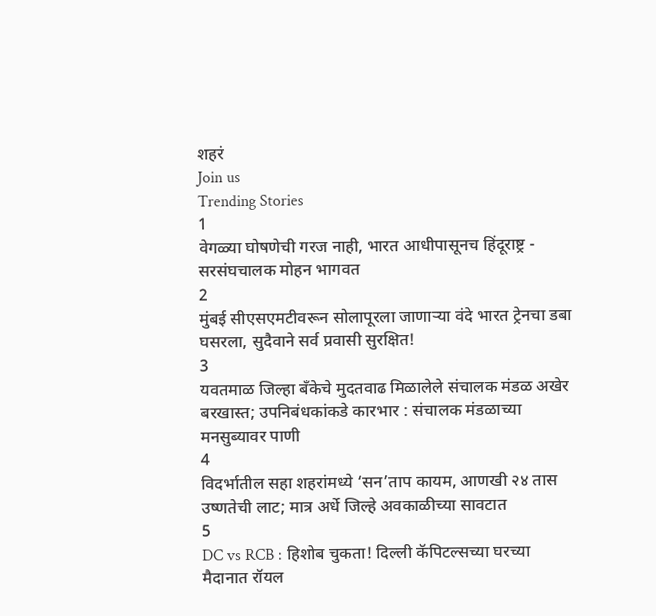शहरं
Join us
Trending Stories
1
वेगळ्या घोषणेची गरज नाही, भारत आधीपासूनच हिंदूराष्ट्र - सरसंघचालक मोहन भागवत
2
मुंबई सीएसएमटीवरून सोलापूरला जाणाऱ्या वंदे भारत ट्रेनचा डबा घसरला, सुदैवाने सर्व प्रवासी सुरक्षित!
3
यवतमाळ जिल्हा बँकेचे मुदतवाढ मिळालेले संचालक मंडळ अखेर बरखास्त; उपनिबंधकांकडे कारभार : संचालक मंडळाच्या मनसुब्यावर पाणी
4
विदर्भातील सहा शहरांमध्ये ‘सन’ताप कायम, आणखी २४ तास उष्णतेची लाट; मात्र अर्धे जिल्हे अवकाळीच्या सावटात
5
DC vs RCB : हिशोब चुकता! दिल्ली कॅपिटल्सच्या घरच्या मैदानात रॉयल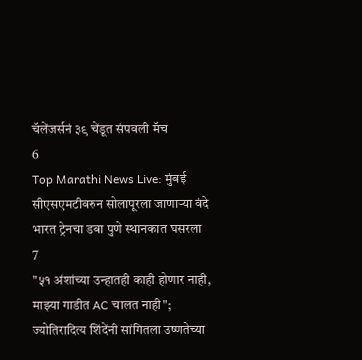चॅलेंजर्सनं ३९ चेंडूत संपवली मॅच
6
Top Marathi News Live: मुंबई सीएसएमटीवरुन सोलापूरला जाणाऱ्या वंदे भारत ट्रेनचा डबा पुणे स्थानकात घसरला
7
"५१ अंशांच्या उन्हातही काही होणार नाही, माझ्या गाडीत AC चालत नाही"; ज्योतिरादित्य शिंदेंनी सांगितला उष्णतेच्या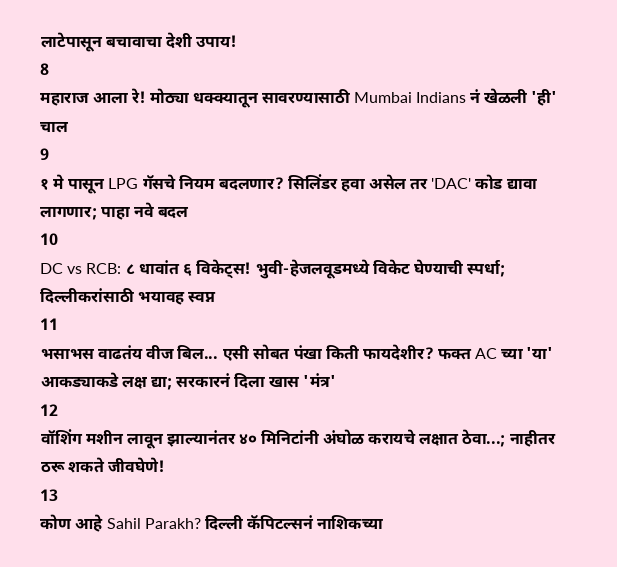लाटेपासून बचावाचा देशी उपाय!
8
महाराज आला रे! मोठ्या धक्क्यातून सावरण्यासाठी Mumbai Indians नं खेळली 'ही' चाल
9
१ मे पासून LPG गॅसचे नियम बदलणार? सिलिंडर हवा असेल तर 'DAC' कोड द्यावा लागणार; पाहा नवे बदल
10
DC vs RCB: ८ धावांत ६ विकेट्स! भुवी-हेजलवूडमध्ये विकेट घेण्याची स्पर्धा; दिल्लीकरांसाठी भयावह स्वप्न
11
भसाभस वाढतंय वीज बिल... एसी सोबत पंखा किती फायदेशीर? फक्त AC च्या 'या' आकड्याकडे लक्ष द्या; सरकारनं दिला खास 'मंत्र'
12
वॉशिंग मशीन लावून झाल्यानंतर ४० मिनिटांनी अंघोळ करायचे लक्षात ठेवा...; नाहीतर ठरू शकते जीवघेणे!
13
कोण आहे Sahil Parakh? दिल्ली कॅपिटल्सनं नाशिकच्या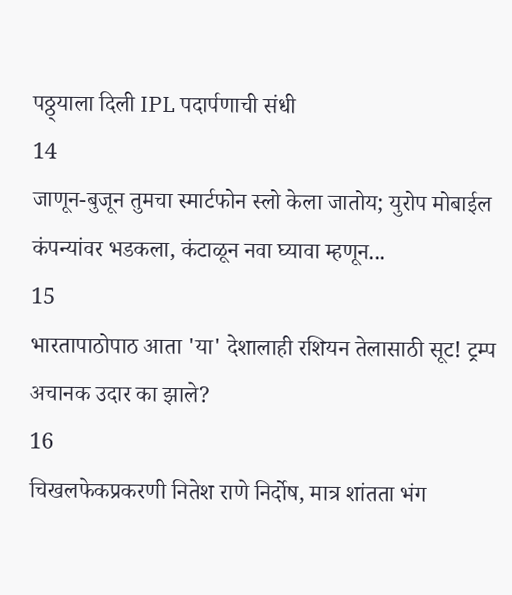पठ्ठ्याला दिली IPL पदार्पणाची संधी
14
जाणून-बुजून तुमचा स्मार्टफोन स्लो केला जातोय; युरोप मोबाईल कंपन्यांवर भडकला, कंटाळून नवा घ्यावा म्हणून...
15
भारतापाठोपाठ आता 'या' देशालाही रशियन तेलासाठी सूट! ट्रम्प अचानक उदार का झाले?
16
चिखलफेकप्रकरणी नितेश राणे निर्दोष, मात्र शांतता भंग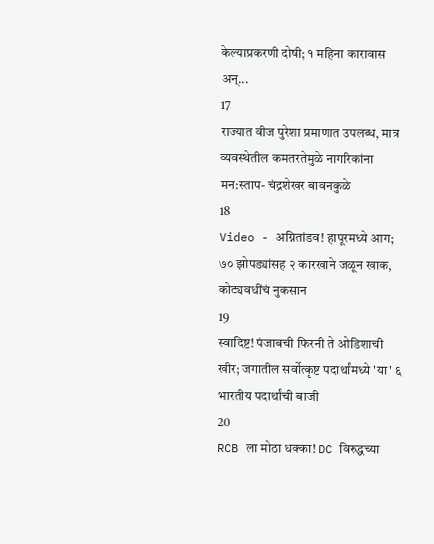केल्याप्रकरणी दोषी; १ महिना कारावास अन्...
17
राज्यात वीज पुरेशा प्रमाणात उपलब्ध, मात्र व्यवस्थेतील कमतरतेमुळे नागरिकांना मन:स्ताप- चंद्रशेखर बावनकुळे
18
Video - अग्नितांडव! हापूरमध्ये आग; ७० झोपड्यांसह २ कारखाने जळून खाक, कोट्यवधींचं नुकसान
19
स्वादिष्ट! पंजाबची फिरनी ते ओडिशाची खीर; जगातील सर्वोत्कृष्ट पदार्थांमध्ये 'या' ६ भारतीय पदार्थांची बाजी
20
RCB ला मोठा धक्का! DC विरुद्धच्या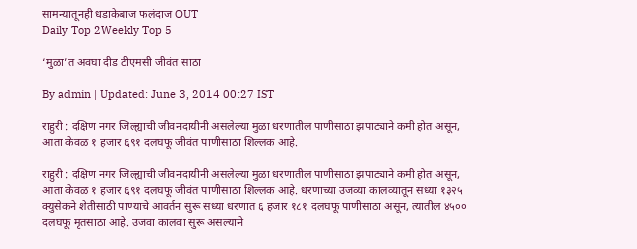सामन्यातूनही धडाकेबाज फलंदाज OUT
Daily Top 2Weekly Top 5

‘मुळा’त अवघा दीड टीएमसी जीवंत साठा

By admin | Updated: June 3, 2014 00:27 IST

राहुरी : दक्षिण नगर जिल्ह्याची जीवनदायीनी असलेल्या मुळा धरणातील पाणीसाठा झपाट्याने कमी होत असून, आता केवळ १ हजार ६९१ दलघफू जीवंत पाणीसाठा शिल्लक आहे.

राहुरी : दक्षिण नगर जिल्ह्याची जीवनदायीनी असलेल्या मुळा धरणातील पाणीसाठा झपाट्याने कमी होत असून, आता केवळ १ हजार ६९१ दलघफू जीवंत पाणीसाठा शिल्लक आहे. धरणाच्या उजव्या कालव्यातून सध्या १३२५ क्युसेकने शेतीसाठी पाण्याचे आवर्तन सुरू सध्या धरणात ६ हजार १८१ दलघफू पाणीसाठा असून, त्यातील ४५०० दलघफू मृतसाठा आहे. उजवा कालवा सुरू असल्याने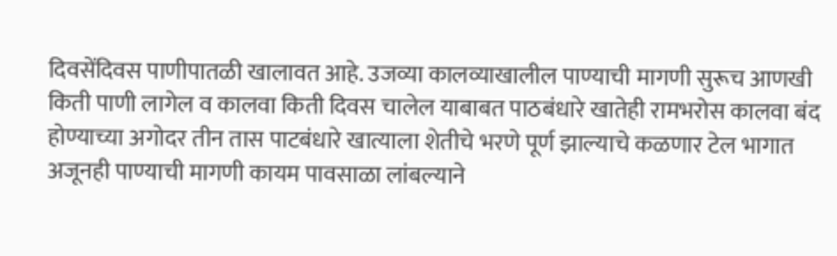दिवसेंदिवस पाणीपातळी खालावत आहे. उजव्या कालव्याखालील पाण्याची मागणी सुरूच आणखी किती पाणी लागेल व कालवा किती दिवस चालेल याबाबत पाठबंधारे खातेही रामभरोस कालवा बंद होण्याच्या अगोदर तीन तास पाटबंधारे खात्याला शेतीचे भरणे पूर्ण झाल्याचे कळणार टेल भागात अजूनही पाण्याची मागणी कायम पावसाळा लांबल्याने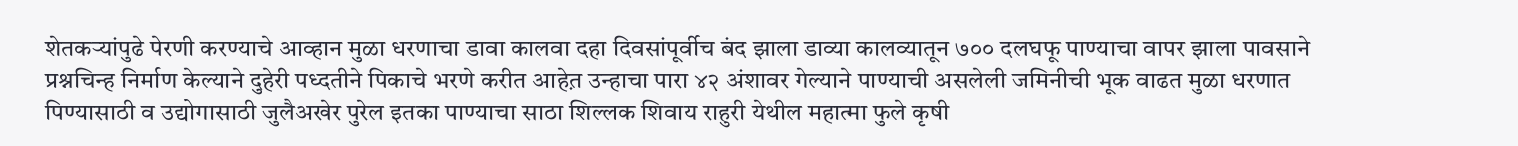शेतकर्‍यांपुढे पेरणी करण्याचे आव्हान मुळा धरणाचा डावा कालवा दहा दिवसांपूर्वीच बंद झाला डाव्या कालव्यातून ७०० दलघफू पाण्याचा वापर झाला पावसाने प्रश्नचिन्ह निर्माण केल्याने दुहेरी पध्दतीने पिकाचे भरणे करीत आहेत़ उन्हाचा पारा ४२ अंशावर गेल्याने पाण्याची असलेली जमिनीची भूक वाढत मुळा धरणात पिण्यासाठी व उद्योगासाठी जुलैअखेर पुरेल इतका पाण्याचा साठा शिल्लक शिवाय राहुरी येथील महात्मा फुले कृषी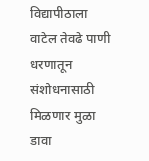विद्यापीठाला वाटेल तेवढे पाणी धरणातून संशोधनासाठी मिळणार मुळा डावा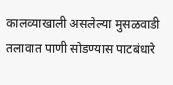कालव्याखाली असलेल्या मुसळवाडी तलावात पाणी सोडण्यास पाटबंधारे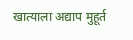खात्याला अद्याप मुहूर्त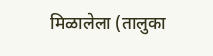मिळालेला (तालुका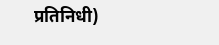प्रतिनिधी)